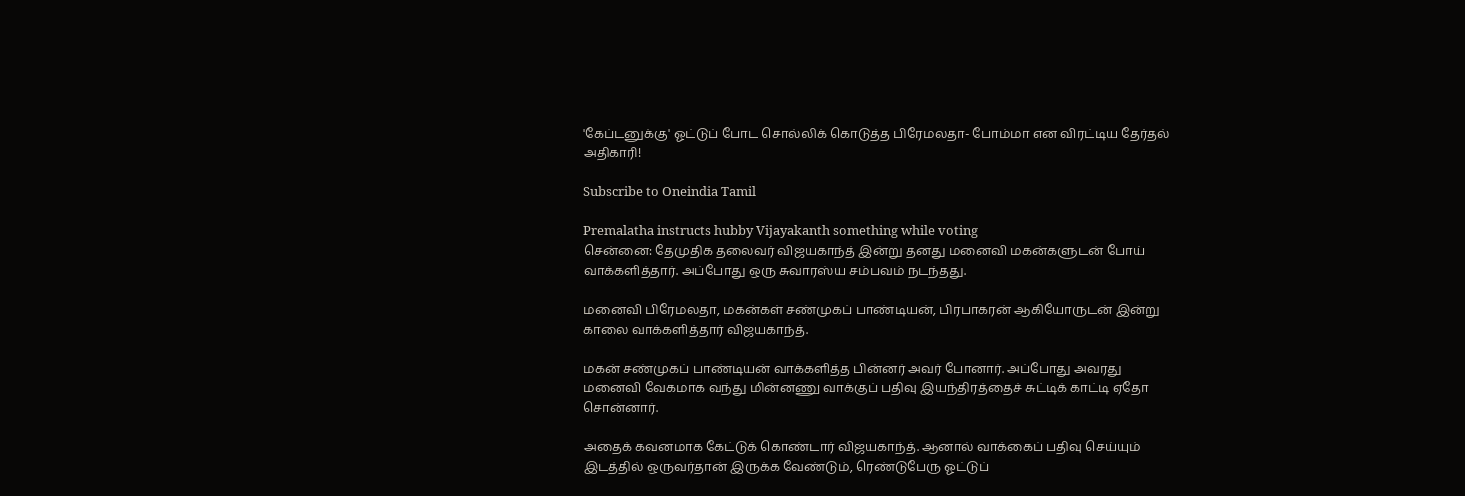'கேப்டனுக்கு' ஓட்டுப் போட சொல்லிக் கொடுத்த பிரேமலதா- போம்மா என விரட்டிய தேர்தல் அதிகாரி!

Subscribe to Oneindia Tamil

Premalatha instructs hubby Vijayakanth something while voting
சென்னை: தேமுதிக தலைவர் விஜயகாந்த் இன்று தனது மனைவி மகன்களுடன் போய் வாக்களித்தார். அப்போது ஒரு சுவாரஸ்ய சம்பவம் நடந்தது.

மனைவி பிரேமலதா, மகன்கள் சண்முகப் பாண்டியன், பிரபாகரன் ஆகியோருடன் இன்று காலை வாக்களித்தார் விஜயகாந்த்.

மகன் சண்முகப் பாண்டியன் வாக்களித்த பின்னர் அவர் போனார். அப்போது அவரது மனைவி வேகமாக வந்து மின்னணு வாக்குப் பதிவு இயந்திரத்தைச் சுட்டிக் காட்டி ஏதோ சொன்னார்.

அதைக் கவனமாக கேட்டுக் கொண்டார் விஜயகாந்த். ஆனால் வாக்கைப் பதிவு செய்யும் இடத்தில் ஒருவர்தான் இருக்க வேண்டும், ரெண்டுபேரு ஓட்டுப்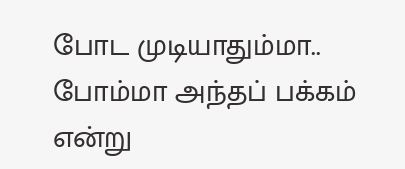போட முடியாதும்மா.. போம்மா அந்தப் பக்கம் என்று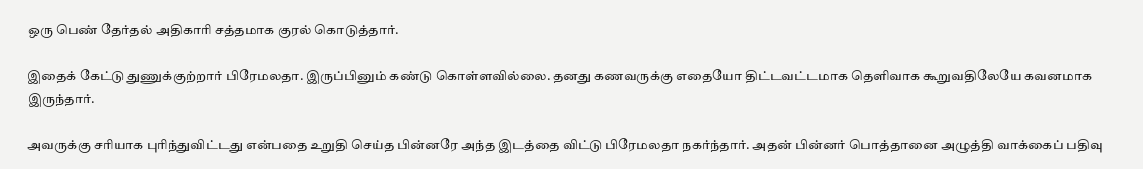ஒரு பெண் தேர்தல் அதிகாரி சத்தமாக குரல் கொடுத்தார்.

இதைக் கேட்டு துணுக்குற்றார் பிரேமலதா. இருப்பினும் கண்டு கொள்ளவில்லை. தனது கணவருக்கு எதையோ திட்டவட்டமாக தெளிவாக கூறுவதிலேயே கவனமாக இருந்தார்.

அவருக்கு சரியாக புரிந்துவிட்டது என்பதை உறுதி செய்த பின்னரே அந்த இடத்தை விட்டு பிரேமலதா நகர்ந்தார். அதன் பின்னர் பொத்தானை அழுத்தி வாக்கைப் பதிவு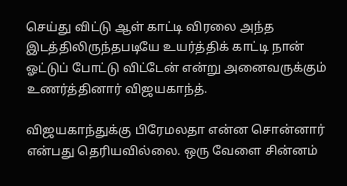செய்து விட்டு ஆள் காட்டி விரலை அந்த இடத்திலிருந்தபடியே உயர்த்திக் காட்டி நான் ஓட்டுப் போட்டு விட்டேன் என்று அனைவருக்கும் உணர்த்தினார் விஜயகாந்த்.

விஜயகாந்துக்கு பிரேமலதா என்ன சொன்னார் என்பது தெரியவில்லை. ஒரு வேளை சின்னம்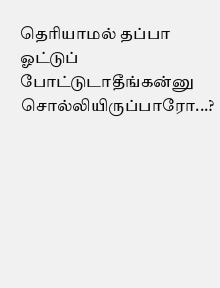தெரியாமல் தப்பா ஓட்டுப் போட்டுடாதீங்கன்னு சொல்லியிருப்பாரோ...?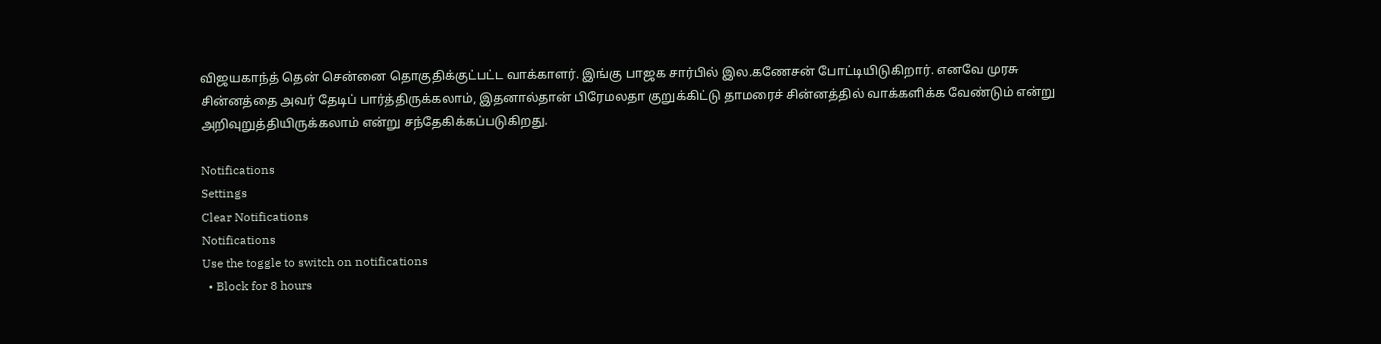விஜயகாந்த் தென் சென்னை தொகுதிக்குட்பட்ட வாக்காளர். இங்கு பாஜக சார்பில் இல.கணேசன் போட்டியிடுகிறார். எனவே முரசு சின்னத்தை அவர் தேடிப் பார்த்திருக்கலாம், இதனால்தான் பிரேமலதா குறுக்கிட்டு தாமரைச் சின்னத்தில் வாக்களிக்க வேண்டும் என்று அறிவுறுத்தியிருக்கலாம் என்று சந்தேகிக்கப்படுகிறது.

Notifications
Settings
Clear Notifications
Notifications
Use the toggle to switch on notifications
  • Block for 8 hours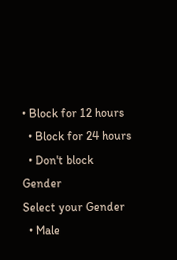• Block for 12 hours
  • Block for 24 hours
  • Don't block
Gender
Select your Gender
  • Male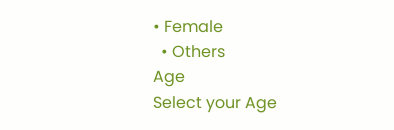• Female
  • Others
Age
Select your Age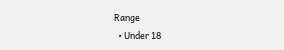Range
  • Under 18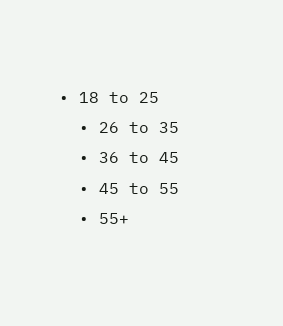• 18 to 25
  • 26 to 35
  • 36 to 45
  • 45 to 55
  • 55+